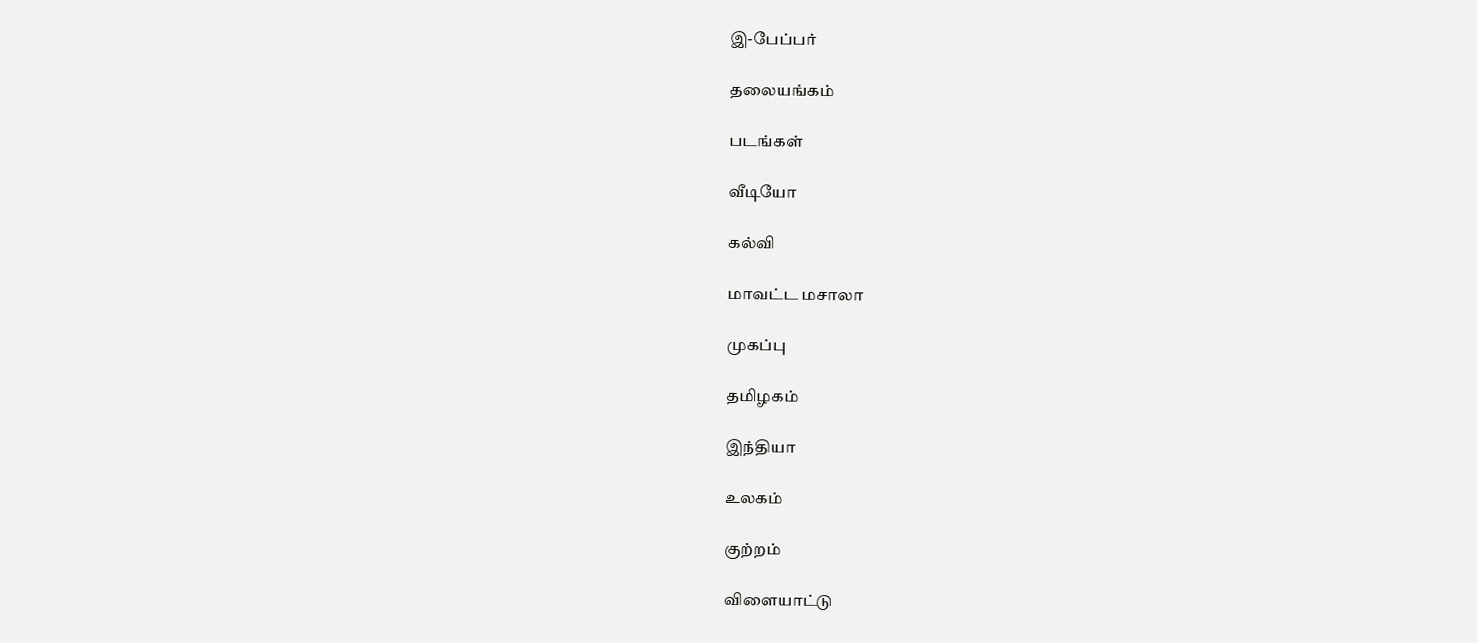இ-பேப்பர்

தலையங்கம்

படங்கள்

வீடியோ

கல்வி

மாவட்ட மசாலா

முகப்பு

தமிழகம்

இந்தியா

உலகம்

குற்றம்

விளையாட்டு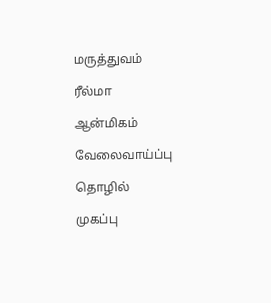மருத்துவம்

ரீல்மா

ஆன்மிகம்

வேலைவாய்ப்பு

தொழில்

முகப்பு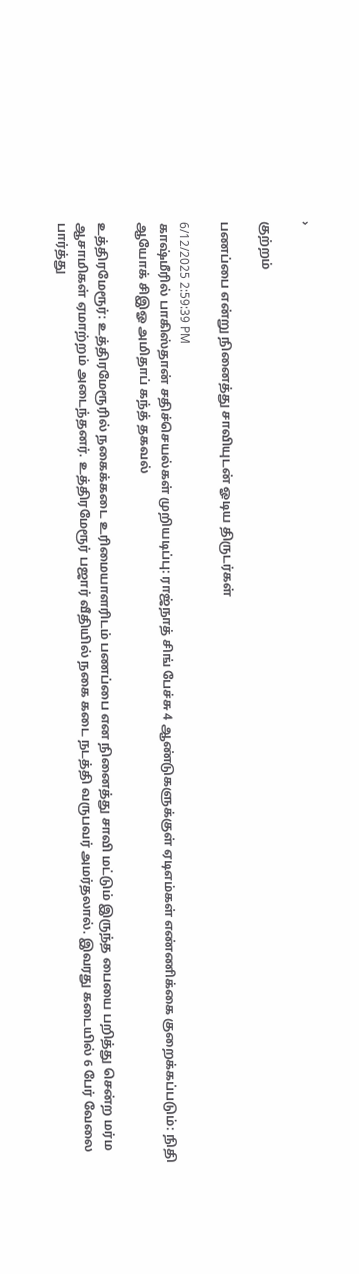›

குற்றம்

பணப்பை என்று நினைத்து சாவியுடன் ஓடிய திருடர்கள்

6/12/2025 2:59:39 PM
காஷ்மீரில் பாகிஸ்தான் சதிச்செயல்கள் முறியடிப்பு: ராஜ்நாத் சிங் பேச்சு 4 ஆண்டுகளுக்குள் ஏடிஎம்கள் எண்ணிக்கை குறைக்கப்படும்: நிதி ஆயோக் சிஇஓ அமிதாப் கந்த் தகவல்

உத்திரமேரூர்: உத்திரமேரூரில் நகைக்கடை உரிமையாளரிடம் பணப்பை என நினைத்து சாவி மட்டும் இருந்த பையை பறித்து சென்ற மர்ம ஆசாமிகள் ஏமாற்றம் அடைந்தனர். உத்திரமேரூர் பஜார் வீதியில் நகை கடை நடத்தி வருபவர் அமர்தலால். இவரது கடையில் 6 பேர் வேலை பார்த்து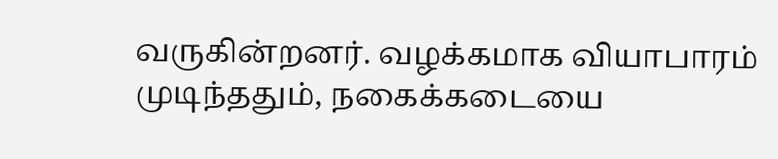வருகின்றனர். வழக்கமாக வியாபாரம் முடிந்ததும், நகைக்கடையை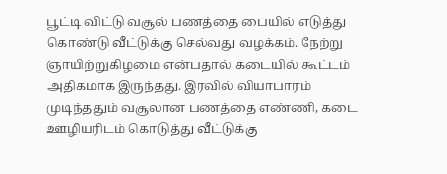பூட்டி விட்டு வசூல் பணத்தை பையில் எடுத்து கொண்டு வீட்டுக்கு செல்வது வழக்கம். நேற்று ஞாயிற்றுகிழமை என்பதால் கடையில் கூட்டம் அதிகமாக இருந்தது. இரவில் வியாபாரம் முடிந்ததும் வசூலான பணத்தை எண்ணி, கடை ஊழியரிடம் கொடுத்து வீட்டுக்கு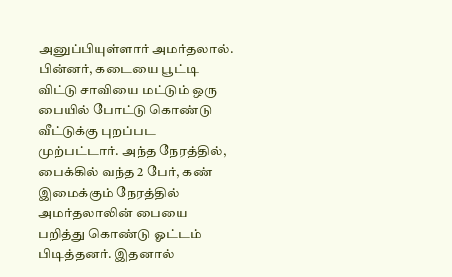அனுப்பியுள்ளார் அமர்தலால். பின்னர், கடையை பூட்டி விட்டு சாவியை மட்டும் ஒரு பையில் போட்டு கொண்டு வீட்டுக்கு புறப்பட முற்பட்டார். அந்த நேரத்தில், பைக்கில் வந்த 2 பேர், கண் இமைக்கும் நேரத்தில் அமர்தலாலின் பையை பறித்து கொண்டு ஓட்டம் பிடித்தனர். இதனால்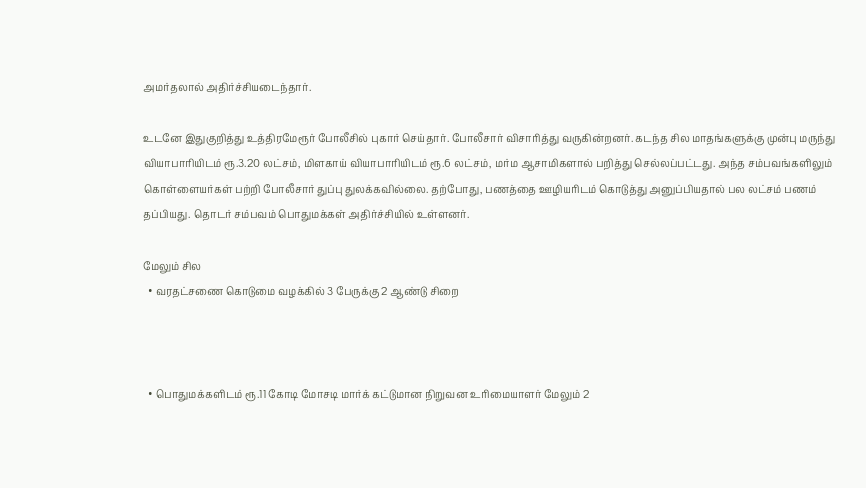அமர்தலால் அதிர்ச்சியடைந்தார்.

உடனே இதுகுறித்து உத்திரமேரூர் போலீசில் புகார் செய்தார். போலீசார் விசாரித்து வருகின்றனர். கடந்த சில மாதங்களுக்கு முன்பு மருந்து வியாபாரியிடம் ரூ.3.20 லட்சம், மிளகாய் வியாபாரியிடம் ரூ.6 லட்சம், மர்ம ஆசாமிகளால் பறித்து செல்லப்பட்டது. அந்த சம்பவங்களிலும் கொள்ளையர்கள் பற்றி போலீசார் துப்பு துலக்கவில்லை. தற்போது, பணத்தை ஊழியரிடம் கொடுத்து அனுப்பியதால் பல லட்சம் பணம் தப்பியது. தொடர் சம்பவம் பொதுமக்கள் அதிர்ச்சியில் உள்ளனர்.

மேலும் சில
  • வரதட்சணை கொடுமை வழக்கில் 3 பேருக்கு 2 ஆண்டு சிறை



  • பொதுமக்களிடம் ரூ.11 கோடி மோசடி மார்க் கட்டுமான நிறுவன உரிமையாளர் மேலும் 2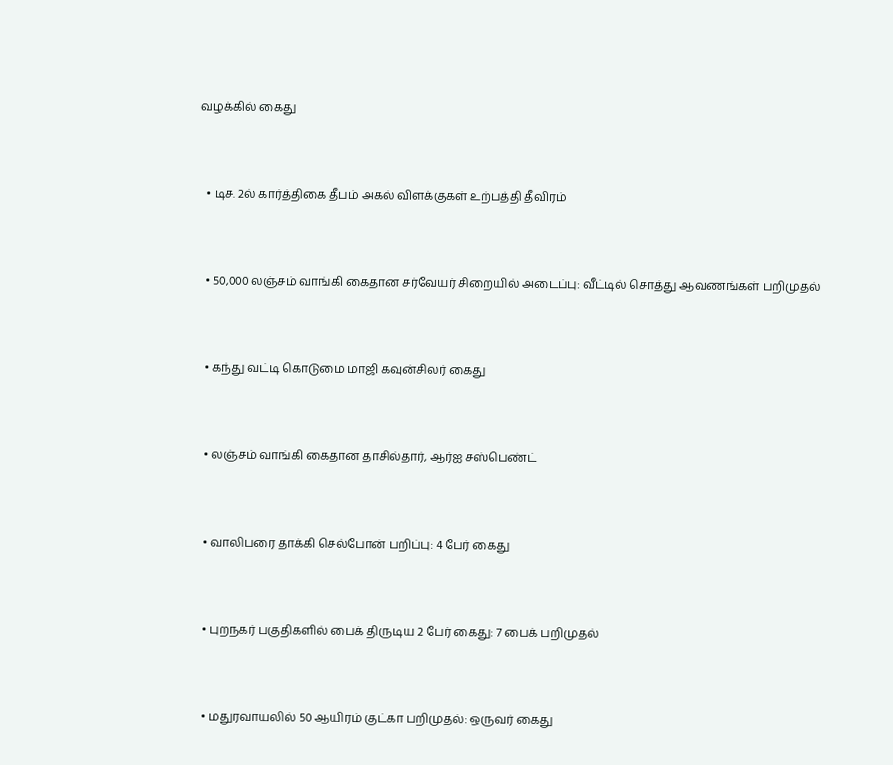வழக்கில் கைது



  • டிச. 2ல் கார்த்திகை தீபம் அகல் விளக்குகள் உற்பத்தி தீவிரம்



  • 50,000 லஞ்சம் வாங்கி கைதான சர்வேயர் சிறையில் அடைப்பு: வீட்டில் சொத்து ஆவணங்கள் பறிமுதல்



  • கந்து வட்டி கொடுமை மாஜி கவுன்சிலர் கைது



  • லஞ்சம் வாங்கி கைதான தாசில்தார், ஆர்ஐ சஸ்பெண்ட்



  • வாலிபரை தாக்கி செல்போன் பறிப்பு: 4 பேர் கைது



  • புறநகர் பகுதிகளில் பைக் திருடிய 2 பேர் கைது: 7 பைக் பறிமுதல்



  • மதுரவாயலில் 50 ஆயிரம் குட்கா பறிமுதல்: ஒருவர் கைது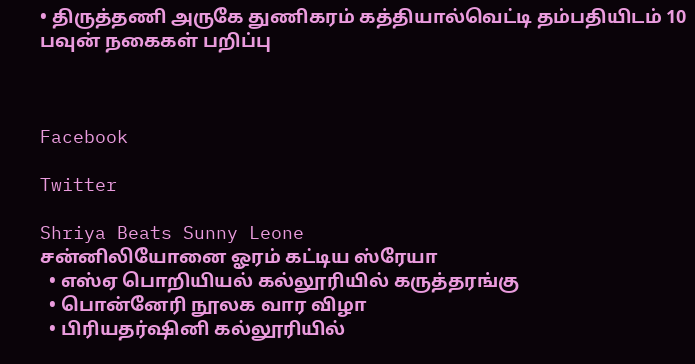• திருத்தணி அருகே துணிகரம் கத்தியால்வெட்டி தம்பதியிடம் 10 பவுன் நகைகள் பறிப்பு



Facebook

Twitter

Shriya Beats Sunny Leone
சன்னிலியோனை ஓரம் கட்டிய ஸ்ரேயா
  • எஸ்ஏ பொறியியல் கல்லூரியில் கருத்தரங்கு
  • பொன்னேரி நூலக வார விழா
  • பிரியதர்ஷினி கல்லூரியில்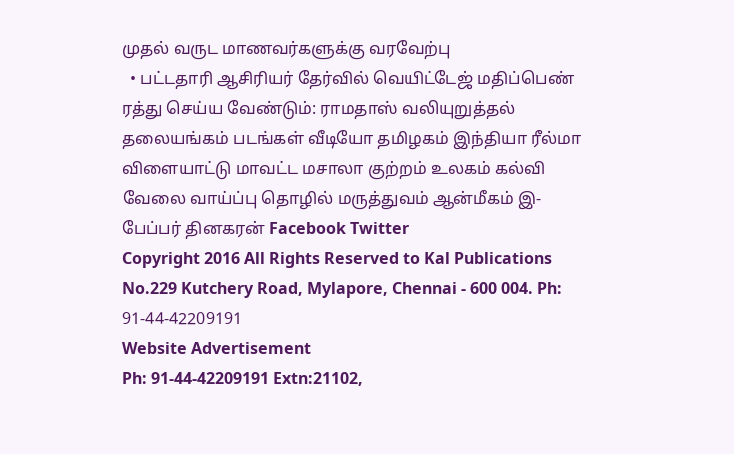முதல் வருட மாணவர்களுக்கு வரவேற்பு
  • பட்டதாரி ஆசிரியர் தேர்வில் வெயிட்டேஜ் மதிப்பெண் ரத்து செய்ய வேண்டும்: ராமதாஸ் வலியுறுத்தல்
தலையங்கம் படங்கள் வீடியோ தமிழகம் இந்தியா ரீல்மா விளையாட்டு மாவட்ட மசாலா குற்றம் உலகம் கல்வி வேலை வாய்ப்பு தொழில் மருத்துவம் ஆன்மீகம் இ-பேப்பர் தினகரன் Facebook Twitter
Copyright 2016 All Rights Reserved to Kal Publications
No.229 Kutchery Road, Mylapore, Chennai - 600 004. Ph: 91-44-42209191
Website Advertisement
Ph: 91-44-42209191 Extn:21102,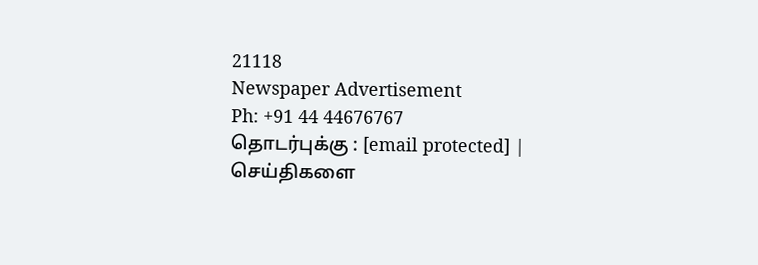21118
Newspaper Advertisement
Ph: +91 44 44676767
தொடர்புக்கு : [email protected] | செய்திகளை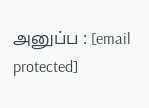அனுப்ப : [email protected]